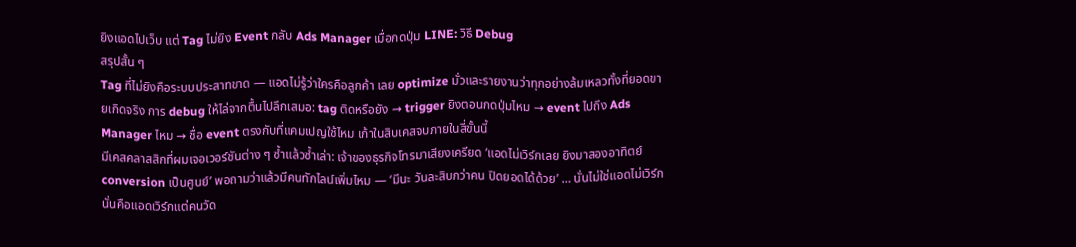ยิงแอดไปเว็บ แต่ Tag ไม่ยิง Event กลับ Ads Manager เมื่อกดปุ่ม LINE: วิธี Debug
สรุปสั้น ๆ
Tag ที่ไม่ยิงคือระบบประสาทขาด — แอดไม่รู้ว่าใครคือลูกค้า เลย optimize มั่วและรายงานว่าทุกอย่างล้มเหลวทั้งที่ยอดขายเกิดจริง การ debug ให้ไล่จากตื้นไปลึกเสมอ: tag ติดหรือยัง → trigger ยิงตอนกดปุ่มไหม → event ไปถึง Ads Manager ไหม → ชื่อ event ตรงกับที่แคมเปญใช้ไหม เก้าในสิบเคสจบภายในสี่ขั้นนี้
มีเคสคลาสสิกที่ผมเจอเวอร์ชันต่าง ๆ ซ้ำแล้วซ้ำเล่า: เจ้าของธุรกิจโทรมาเสียงเครียด ‘แอดไม่เวิร์กเลย ยิงมาสองอาทิตย์ conversion เป็นศูนย์’ พอถามว่าแล้วมีคนทักไลน์เพิ่มไหม — ‘มีนะ วันละสิบกว่าคน ปิดยอดได้ด้วย’ … นั่นไม่ใช่แอดไม่เวิร์ก นั่นคือแอดเวิร์กแต่คนวัด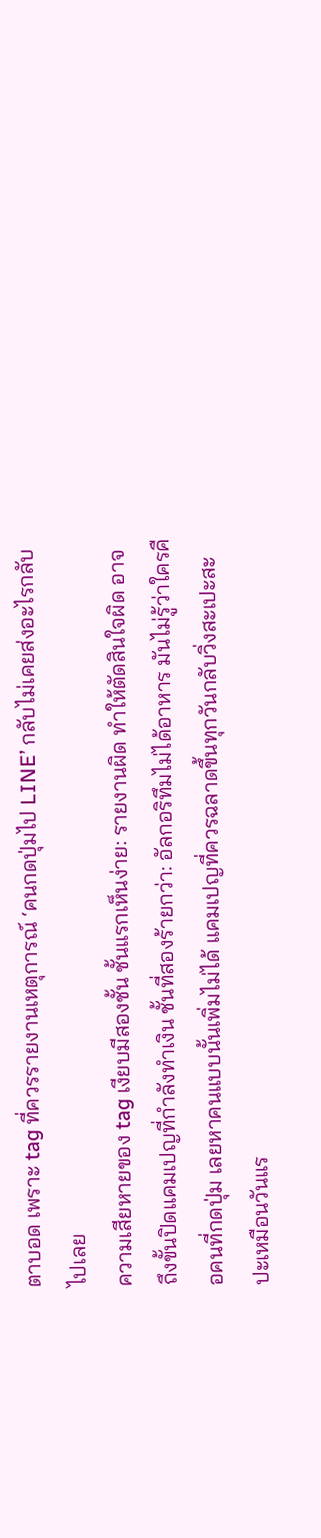ตาบอด เพราะ tag ที่ควรรายงานเหตุการณ์ ‘คนกดปุ่มไป LINE’ กลับไม่เคยส่งอะไรกลับไปเลย
ความเสียหายของ tag เงียบมีสองชั้น ชั้นแรกเห็นง่าย: รายงานผิด ทำให้ตัดสินใจผิด อาจถึงขั้นปิดแคมเปญที่กำลังทำเงิน ชั้นที่สองร้ายกว่า: อัลกอริทึมไม่ได้อาหาร มันไม่รู้ว่าใครคือคนที่กดปุ่ม เลยหาคนแบบนั้นเพิ่มไม่ได้ แคมเปญที่ควรฉลาดขึ้นทุกวันกลับวิ่งสะเปะสะปะเหมือนวันแร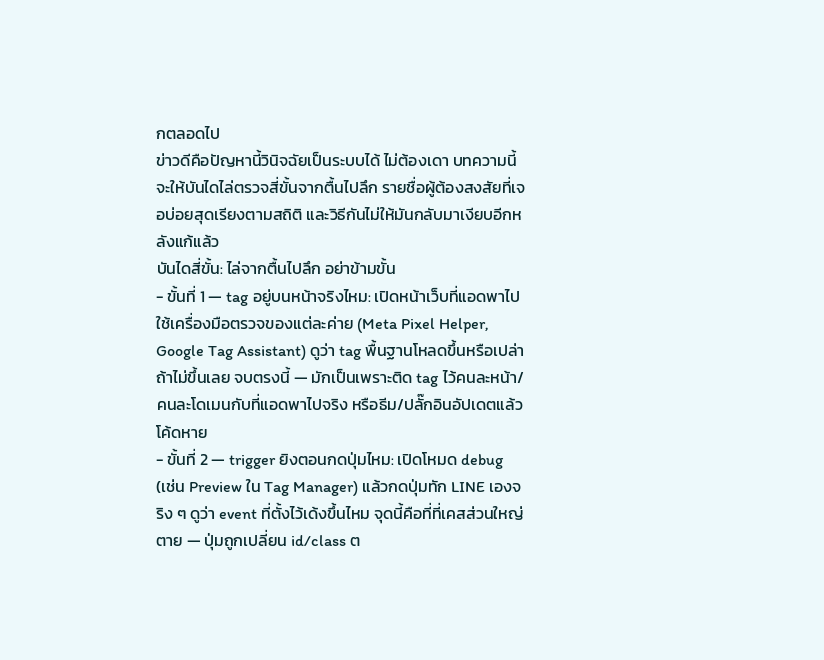กตลอดไป
ข่าวดีคือปัญหานี้วินิจฉัยเป็นระบบได้ ไม่ต้องเดา บทความนี้จะให้บันไดไล่ตรวจสี่ขั้นจากตื้นไปลึก รายชื่อผู้ต้องสงสัยที่เจอบ่อยสุดเรียงตามสถิติ และวิธีกันไม่ให้มันกลับมาเงียบอีกหลังแก้แล้ว
บันไดสี่ขั้น: ไล่จากตื้นไปลึก อย่าข้ามขั้น
- ขั้นที่ 1 — tag อยู่บนหน้าจริงไหม: เปิดหน้าเว็บที่แอดพาไป ใช้เครื่องมือตรวจของแต่ละค่าย (Meta Pixel Helper, Google Tag Assistant) ดูว่า tag พื้นฐานโหลดขึ้นหรือเปล่า ถ้าไม่ขึ้นเลย จบตรงนี้ — มักเป็นเพราะติด tag ไว้คนละหน้า/คนละโดเมนกับที่แอดพาไปจริง หรือธีม/ปลั๊กอินอัปเดตแล้วโค้ดหาย
- ขั้นที่ 2 — trigger ยิงตอนกดปุ่มไหม: เปิดโหมด debug (เช่น Preview ใน Tag Manager) แล้วกดปุ่มทัก LINE เองจริง ๆ ดูว่า event ที่ตั้งไว้เด้งขึ้นไหม จุดนี้คือที่ที่เคสส่วนใหญ่ตาย — ปุ่มถูกเปลี่ยน id/class ต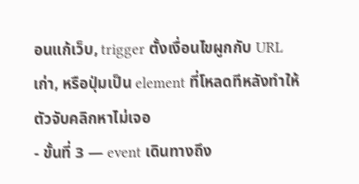อนแก้เว็บ, trigger ตั้งเงื่อนไขผูกกับ URL เก่า, หรือปุ่มเป็น element ที่โหลดทีหลังทำให้ตัวจับคลิกหาไม่เจอ
- ขั้นที่ 3 — event เดินทางถึง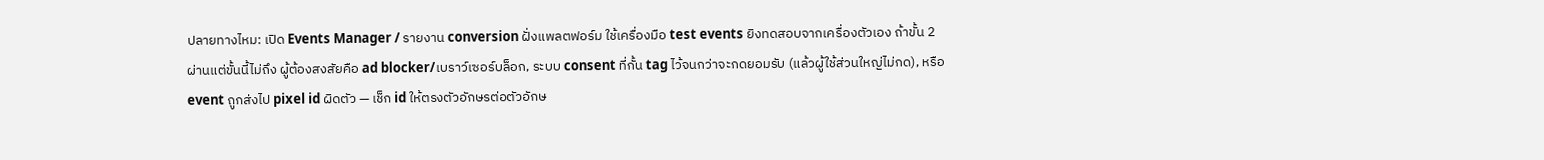ปลายทางไหม: เปิด Events Manager / รายงาน conversion ฝั่งแพลตฟอร์ม ใช้เครื่องมือ test events ยิงทดสอบจากเครื่องตัวเอง ถ้าขั้น 2 ผ่านแต่ขั้นนี้ไม่ถึง ผู้ต้องสงสัยคือ ad blocker/เบราว์เซอร์บล็อก, ระบบ consent ที่กั้น tag ไว้จนกว่าจะกดยอมรับ (แล้วผู้ใช้ส่วนใหญ่ไม่กด), หรือ event ถูกส่งไป pixel id ผิดตัว — เช็ก id ให้ตรงตัวอักษรต่อตัวอักษ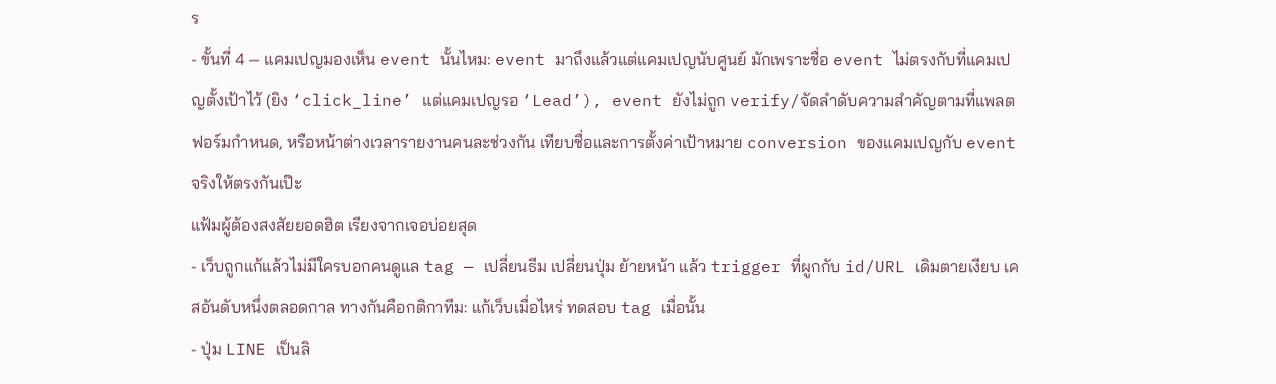ร
- ขั้นที่ 4 — แคมเปญมองเห็น event นั้นไหม: event มาถึงแล้วแต่แคมเปญนับศูนย์ มักเพราะชื่อ event ไม่ตรงกับที่แคมเปญตั้งเป้าไว้ (ยิง ‘click_line’ แต่แคมเปญรอ ‘Lead’), event ยังไม่ถูก verify/จัดลำดับความสำคัญตามที่แพลตฟอร์มกำหนด, หรือหน้าต่างเวลารายงานคนละช่วงกัน เทียบชื่อและการตั้งค่าเป้าหมาย conversion ของแคมเปญกับ event จริงให้ตรงกันเป๊ะ
แฟ้มผู้ต้องสงสัยยอดฮิต เรียงจากเจอบ่อยสุด
- เว็บถูกแก้แล้วไม่มีใครบอกคนดูแล tag — เปลี่ยนธีม เปลี่ยนปุ่ม ย้ายหน้า แล้ว trigger ที่ผูกกับ id/URL เดิมตายเงียบ เคสอันดับหนึ่งตลอดกาล ทางกันคือกติกาทีม: แก้เว็บเมื่อไหร่ ทดสอบ tag เมื่อนั้น
- ปุ่ม LINE เป็นลิ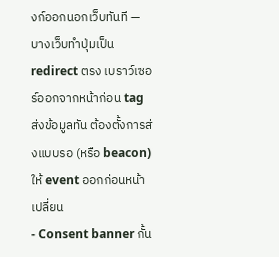งก์ออกนอกเว็บทันที — บางเว็บทำปุ่มเป็น redirect ตรง เบราว์เซอร์ออกจากหน้าก่อน tag ส่งข้อมูลทัน ต้องตั้งการส่งแบบรอ (หรือ beacon) ให้ event ออกก่อนหน้าเปลี่ยน
- Consent banner กั้น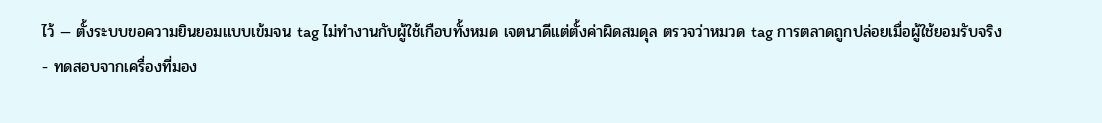ไว้ — ตั้งระบบขอความยินยอมแบบเข้มจน tag ไม่ทำงานกับผู้ใช้เกือบทั้งหมด เจตนาดีแต่ตั้งค่าผิดสมดุล ตรวจว่าหมวด tag การตลาดถูกปล่อยเมื่อผู้ใช้ยอมรับจริง
- ทดสอบจากเครื่องที่มอง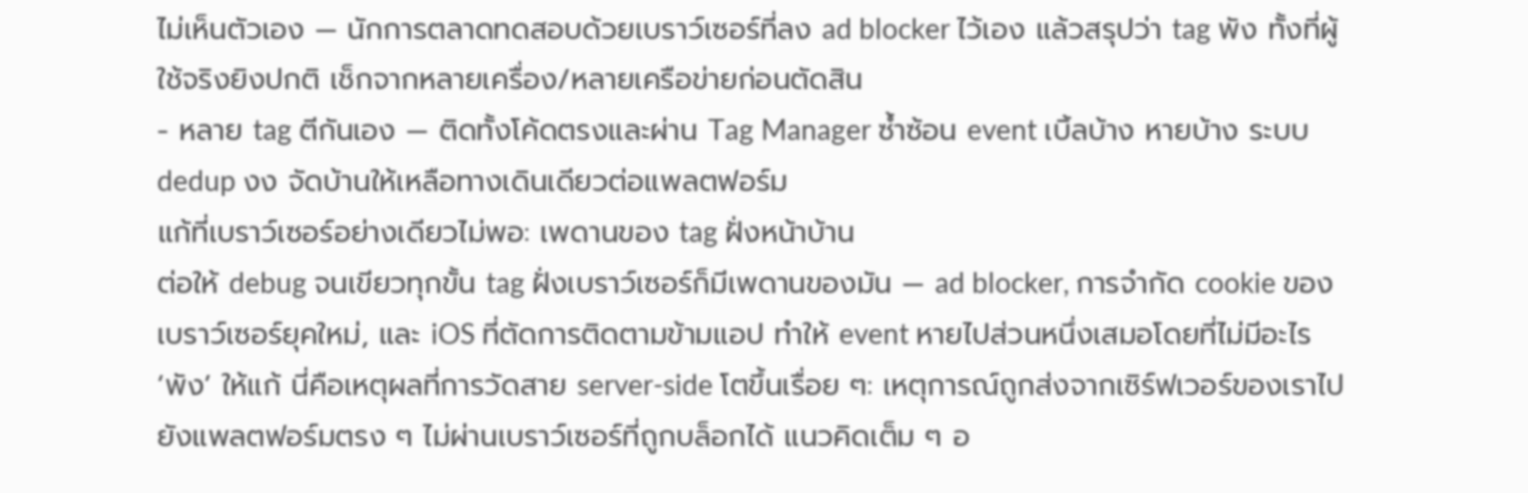ไม่เห็นตัวเอง — นักการตลาดทดสอบด้วยเบราว์เซอร์ที่ลง ad blocker ไว้เอง แล้วสรุปว่า tag พัง ทั้งที่ผู้ใช้จริงยิงปกติ เช็กจากหลายเครื่อง/หลายเครือข่ายก่อนตัดสิน
- หลาย tag ตีกันเอง — ติดทั้งโค้ดตรงและผ่าน Tag Manager ซ้ำซ้อน event เบิ้ลบ้าง หายบ้าง ระบบ dedup งง จัดบ้านให้เหลือทางเดินเดียวต่อแพลตฟอร์ม
แก้ที่เบราว์เซอร์อย่างเดียวไม่พอ: เพดานของ tag ฝั่งหน้าบ้าน
ต่อให้ debug จนเขียวทุกขั้น tag ฝั่งเบราว์เซอร์ก็มีเพดานของมัน — ad blocker, การจำกัด cookie ของเบราว์เซอร์ยุคใหม่, และ iOS ที่ตัดการติดตามข้ามแอป ทำให้ event หายไปส่วนหนึ่งเสมอโดยที่ไม่มีอะไร ‘พัง’ ให้แก้ นี่คือเหตุผลที่การวัดสาย server-side โตขึ้นเรื่อย ๆ: เหตุการณ์ถูกส่งจากเซิร์ฟเวอร์ของเราไปยังแพลตฟอร์มตรง ๆ ไม่ผ่านเบราว์เซอร์ที่ถูกบล็อกได้ แนวคิดเต็ม ๆ อ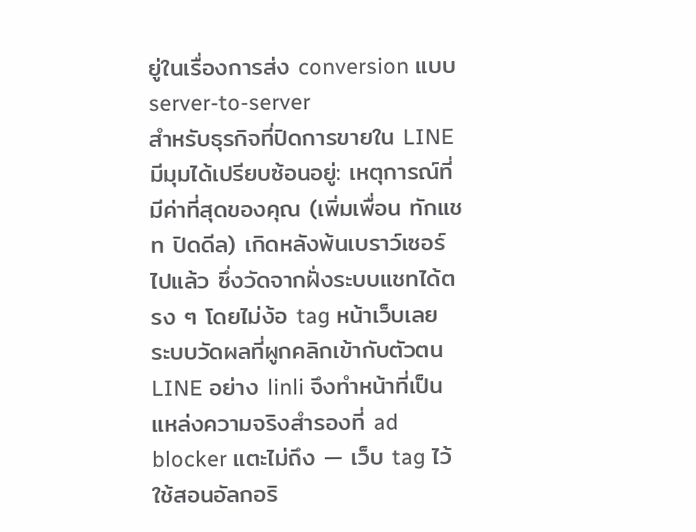ยู่ในเรื่องการส่ง conversion แบบ server-to-server
สำหรับธุรกิจที่ปิดการขายใน LINE มีมุมได้เปรียบซ้อนอยู่: เหตุการณ์ที่มีค่าที่สุดของคุณ (เพิ่มเพื่อน ทักแชท ปิดดีล) เกิดหลังพ้นเบราว์เซอร์ไปแล้ว ซึ่งวัดจากฝั่งระบบแชทได้ตรง ๆ โดยไม่ง้อ tag หน้าเว็บเลย ระบบวัดผลที่ผูกคลิกเข้ากับตัวตน LINE อย่าง linli จึงทำหน้าที่เป็นแหล่งความจริงสำรองที่ ad blocker แตะไม่ถึง — เว็บ tag ไว้ใช้สอนอัลกอริ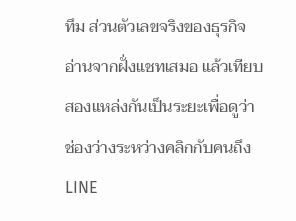ทึม ส่วนตัวเลขจริงของธุรกิจอ่านจากฝั่งแชทเสมอ แล้วเทียบสองแหล่งกันเป็นระยะเพื่อดูว่าช่องว่างระหว่างคลิกกับคนถึง LINE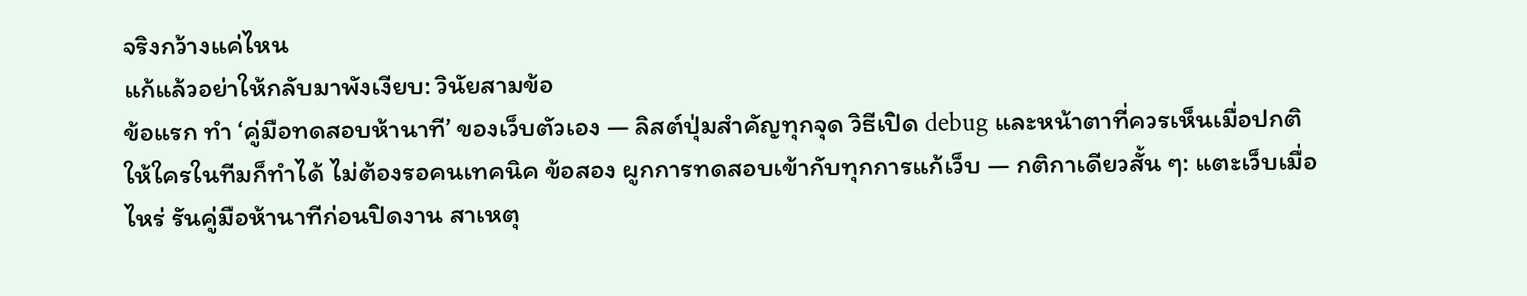จริงกว้างแค่ไหน
แก้แล้วอย่าให้กลับมาพังเงียบ: วินัยสามข้อ
ข้อแรก ทำ ‘คู่มือทดสอบห้านาที’ ของเว็บตัวเอง — ลิสต์ปุ่มสำคัญทุกจุด วิธีเปิด debug และหน้าตาที่ควรเห็นเมื่อปกติ ให้ใครในทีมก็ทำได้ ไม่ต้องรอคนเทคนิค ข้อสอง ผูกการทดสอบเข้ากับทุกการแก้เว็บ — กติกาเดียวสั้น ๆ: แตะเว็บเมื่อไหร่ รันคู่มือห้านาทีก่อนปิดงาน สาเหตุ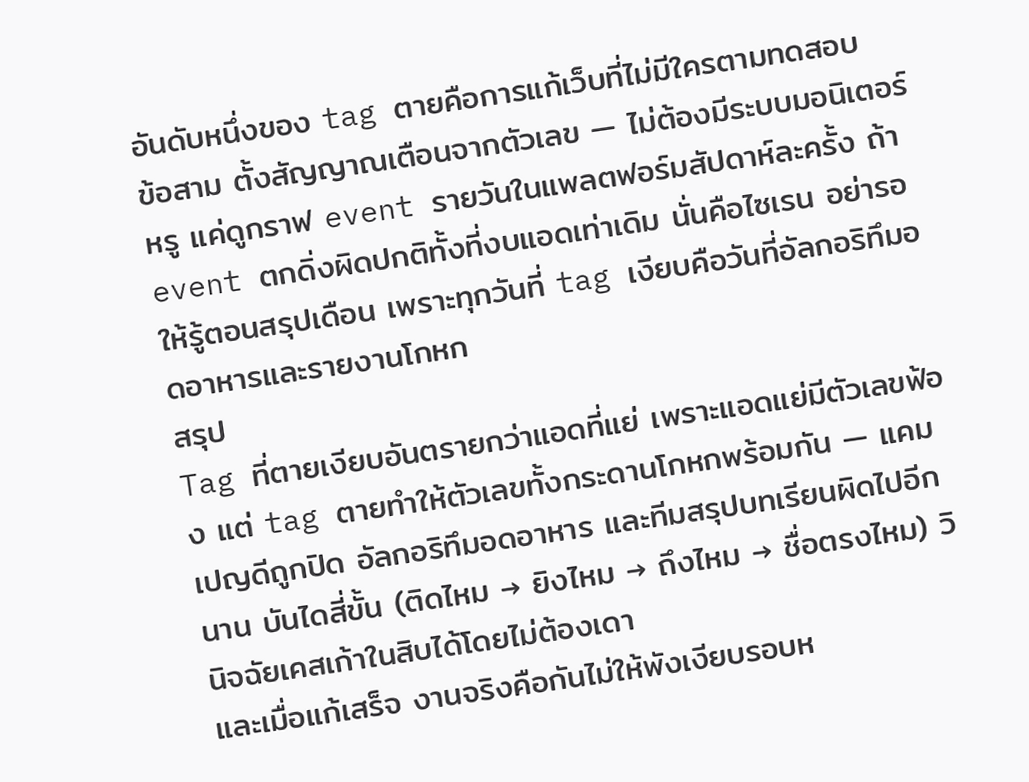อันดับหนึ่งของ tag ตายคือการแก้เว็บที่ไม่มีใครตามทดสอบ
ข้อสาม ตั้งสัญญาณเตือนจากตัวเลข — ไม่ต้องมีระบบมอนิเตอร์หรู แค่ดูกราฟ event รายวันในแพลตฟอร์มสัปดาห์ละครั้ง ถ้า event ตกดิ่งผิดปกติทั้งที่งบแอดเท่าเดิม นั่นคือไซเรน อย่ารอให้รู้ตอนสรุปเดือน เพราะทุกวันที่ tag เงียบคือวันที่อัลกอริทึมอดอาหารและรายงานโกหก
สรุป
Tag ที่ตายเงียบอันตรายกว่าแอดที่แย่ เพราะแอดแย่มีตัวเลขฟ้อง แต่ tag ตายทำให้ตัวเลขทั้งกระดานโกหกพร้อมกัน — แคมเปญดีถูกปิด อัลกอริทึมอดอาหาร และทีมสรุปบทเรียนผิดไปอีกนาน บันไดสี่ขั้น (ติดไหม → ยิงไหม → ถึงไหม → ชื่อตรงไหม) วินิจฉัยเคสเก้าในสิบได้โดยไม่ต้องเดา
และเมื่อแก้เสร็จ งานจริงคือกันไม่ให้พังเงียบรอบห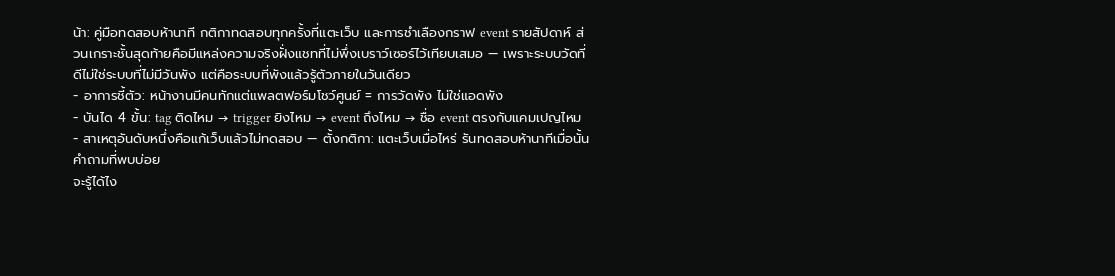น้า: คู่มือทดสอบห้านาที กติกาทดสอบทุกครั้งที่แตะเว็บ และการชำเลืองกราฟ event รายสัปดาห์ ส่วนเกราะชั้นสุดท้ายคือมีแหล่งความจริงฝั่งแชทที่ไม่พึ่งเบราว์เซอร์ไว้เทียบเสมอ — เพราะระบบวัดที่ดีไม่ใช่ระบบที่ไม่มีวันพัง แต่คือระบบที่พังแล้วรู้ตัวภายในวันเดียว
- อาการชี้ตัว: หน้างานมีคนทักแต่แพลตฟอร์มโชว์ศูนย์ = การวัดพัง ไม่ใช่แอดพัง
- บันได 4 ขั้น: tag ติดไหม → trigger ยิงไหม → event ถึงไหม → ชื่อ event ตรงกับแคมเปญไหม
- สาเหตุอันดับหนึ่งคือแก้เว็บแล้วไม่ทดสอบ — ตั้งกติกา: แตะเว็บเมื่อไหร่ รันทดสอบห้านาทีเมื่อนั้น
คำถามที่พบบ่อย
จะรู้ได้ไง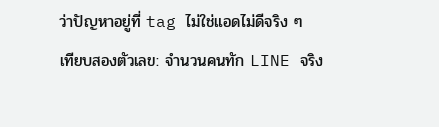ว่าปัญหาอยู่ที่ tag ไม่ใช่แอดไม่ดีจริง ๆ
เทียบสองตัวเลข: จำนวนคนทัก LINE จริง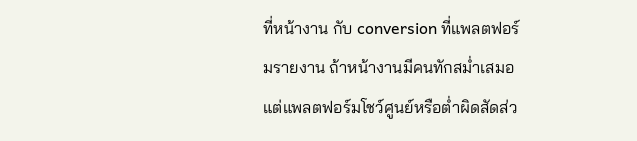ที่หน้างาน กับ conversion ที่แพลตฟอร์มรายงาน ถ้าหน้างานมีคนทักสม่ำเสมอแต่แพลตฟอร์มโชว์ศูนย์หรือต่ำผิดสัดส่ว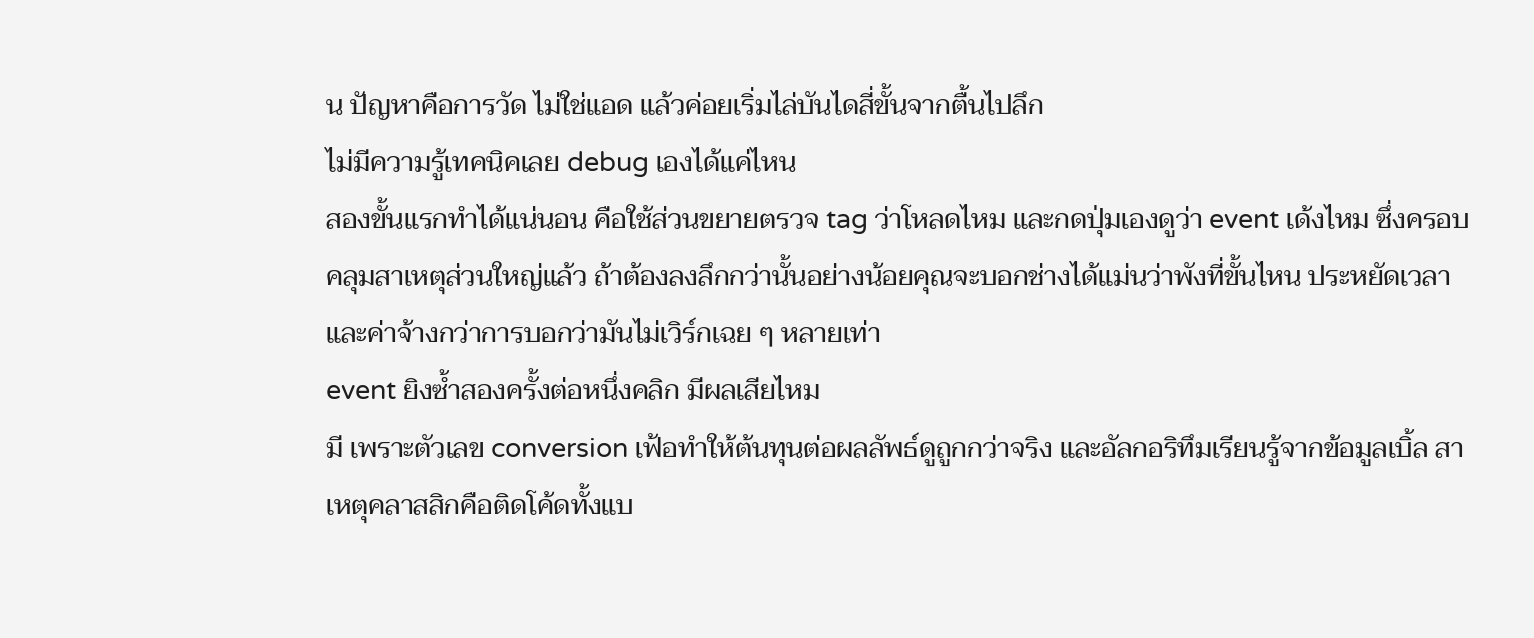น ปัญหาคือการวัด ไม่ใช่แอด แล้วค่อยเริ่มไล่บันไดสี่ขั้นจากตื้นไปลึก
ไม่มีความรู้เทคนิคเลย debug เองได้แค่ไหน
สองขั้นแรกทำได้แน่นอน คือใช้ส่วนขยายตรวจ tag ว่าโหลดไหม และกดปุ่มเองดูว่า event เด้งไหม ซึ่งครอบคลุมสาเหตุส่วนใหญ่แล้ว ถ้าต้องลงลึกกว่านั้นอย่างน้อยคุณจะบอกช่างได้แม่นว่าพังที่ขั้นไหน ประหยัดเวลาและค่าจ้างกว่าการบอกว่ามันไม่เวิร์กเฉย ๆ หลายเท่า
event ยิงซ้ำสองครั้งต่อหนึ่งคลิก มีผลเสียไหม
มี เพราะตัวเลข conversion เฟ้อทำให้ต้นทุนต่อผลลัพธ์ดูถูกกว่าจริง และอัลกอริทึมเรียนรู้จากข้อมูลเบิ้ล สาเหตุคลาสสิกคือติดโค้ดทั้งแบ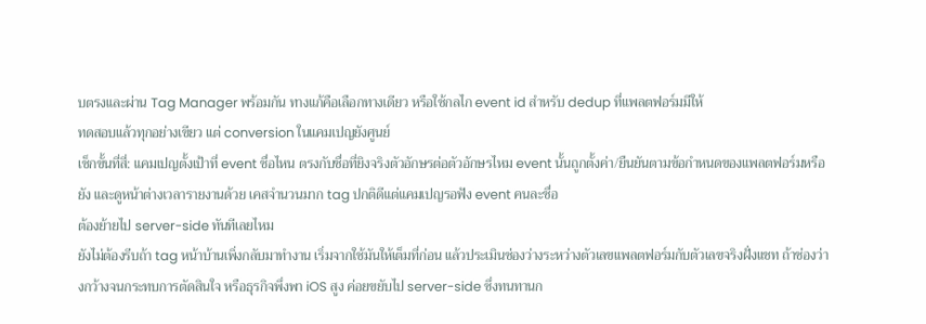บตรงและผ่าน Tag Manager พร้อมกัน ทางแก้คือเลือกทางเดียว หรือใช้กลไก event id สำหรับ dedup ที่แพลตฟอร์มมีให้
ทดสอบแล้วทุกอย่างเขียว แต่ conversion ในแคมเปญยังศูนย์
เช็กขั้นที่สี่: แคมเปญตั้งเป้าที่ event ชื่อไหน ตรงกับชื่อที่ยิงจริงตัวอักษรต่อตัวอักษรไหม event นั้นถูกตั้งค่า/ยืนยันตามข้อกำหนดของแพลตฟอร์มหรือยัง และดูหน้าต่างเวลารายงานด้วย เคสจำนวนมาก tag ปกติดีแต่แคมเปญรอฟัง event คนละชื่อ
ต้องย้ายไป server-side ทันทีเลยไหม
ยังไม่ต้องรีบถ้า tag หน้าบ้านเพิ่งกลับมาทำงาน เริ่มจากใช้มันให้เต็มที่ก่อน แล้วประเมินช่องว่างระหว่างตัวเลขแพลตฟอร์มกับตัวเลขจริงฝั่งแชท ถ้าช่องว่างกว้างจนกระทบการตัดสินใจ หรือธุรกิจพึ่งพา iOS สูง ค่อยขยับไป server-side ซึ่งทนทานก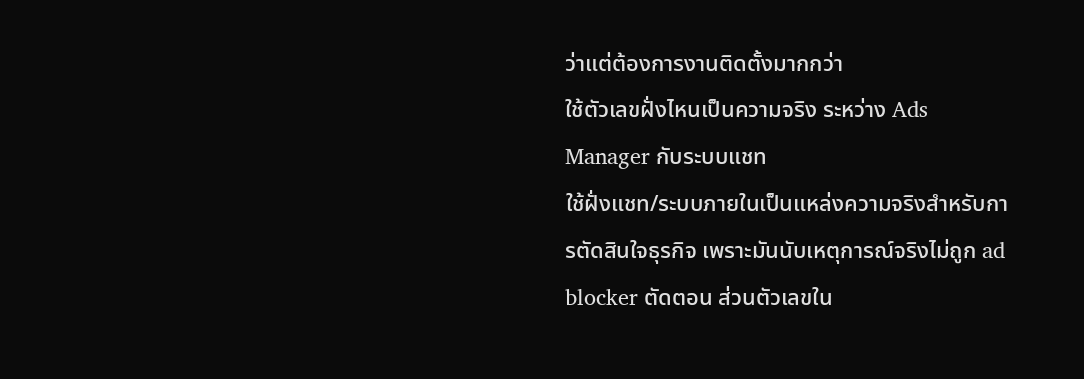ว่าแต่ต้องการงานติดตั้งมากกว่า
ใช้ตัวเลขฝั่งไหนเป็นความจริง ระหว่าง Ads Manager กับระบบแชท
ใช้ฝั่งแชท/ระบบภายในเป็นแหล่งความจริงสำหรับการตัดสินใจธุรกิจ เพราะมันนับเหตุการณ์จริงไม่ถูก ad blocker ตัดตอน ส่วนตัวเลขใน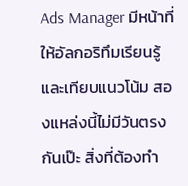Ads Manager มีหน้าที่ให้อัลกอริทึมเรียนรู้และเทียบแนวโน้ม สองแหล่งนี้ไม่มีวันตรงกันเป๊ะ สิ่งที่ต้องทำ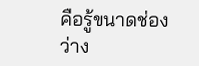คือรู้ขนาดช่องว่าง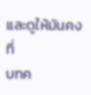และดูให้มันคงที่
บทค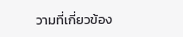วามที่เกี่ยวข้อง